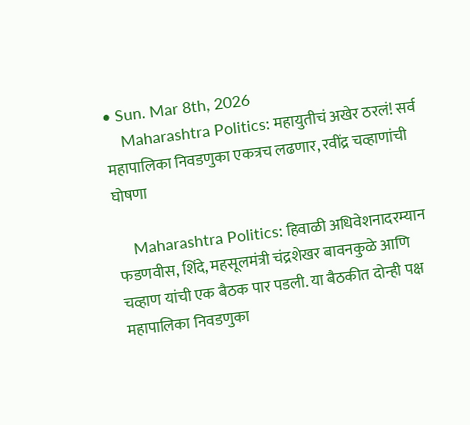• Sun. Mar 8th, 2026
    Maharashtra Politics: महायुतीचं अखेर ठरलं! सर्व महापालिका निवडणुका एकत्रच लढणार, रवींद्र चव्हाणांची घोषणा

    Maharashtra Politics: हिवाळी अधिवेशनादरम्यान फडणवीस, शिंदे, महसूलमंत्री चंद्रशेखर बावनकुळे आणि चव्हाण यांची एक बैठक पार पडली. या बैठकीत दोन्ही पक्ष महापालिका निवडणुका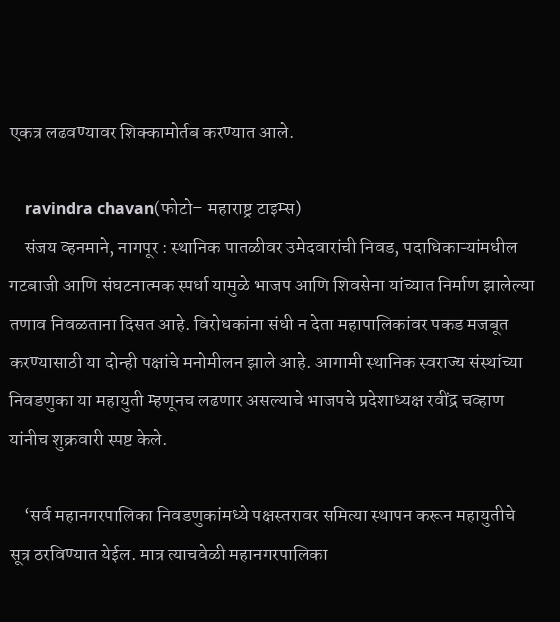एकत्र लढवण्यावर शिक्कामोर्तब करण्यात आले.

    ravindra chavan(फोटो– महाराष्ट्र टाइम्स)
    संजय व्हनमाने, नागपूर : स्थानिक पातळीवर उमेदवारांची निवड, पदाधिकाऱ्यांमधील गटबाजी आणि संघटनात्मक स्पर्धा यामुळे भाजप आणि शिवसेना यांच्यात निर्माण झालेल्या तणाव निवळताना दिसत आहे. विरोधकांना संधी न देता महापालिकांवर पकड मजबूत करण्यासाठी या दोन्ही पक्षांचे मनोमीलन झाले आहे. आगामी स्थानिक स्वराज्य संस्थांच्या निवडणुका या महायुती म्हणूनच लढणार असल्याचे भाजपचे प्रदेशाध्यक्ष रवींद्र चव्हाण यांनीच शुक्रवारी स्पष्ट केले.

    ‘सर्व महानगरपालिका निवडणुकांमध्ये पक्षस्तरावर समित्या स्थापन करून महायुतीचे सूत्र ठरविण्यात येईल. मात्र त्याचवेळी महानगरपालिका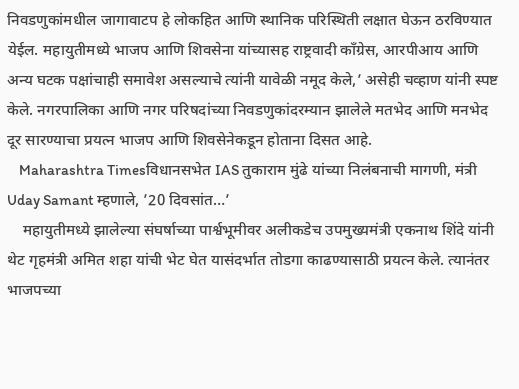निवडणुकांमधील जागावाटप हे लोकहित आणि स्थानिक परिस्थिती लक्षात घेऊन ठरविण्यात येईल. महायुतीमध्ये भाजप आणि शिवसेना यांच्यासह राष्ट्रवादी काँग्रेस, आरपीआय आणि अन्य घटक पक्षांचाही समावेश असल्याचे त्यांनी यावेळी नमूद केले,’ असेही चव्हाण यांनी स्पष्ट केले. नगरपालिका आणि नगर परिषदांच्या निवडणुकांदरम्यान झालेले मतभेद आणि मनभेद दूर सारण्याचा प्रयत्न भाजप आणि शिवसेनेकडून होताना दिसत आहे.
    Maharashtra Timesविधानसभेत IAS तुकाराम मुंढे यांच्या निलंबनाची मागणी, मंत्री Uday Samant म्हणाले, ’20 दिवसांत…’
    महायुतीमध्ये झालेल्या संघर्षाच्या पार्श्वभूमीवर अलीकडेच उपमुख्यमंत्री एकनाथ शिंदे यांनी थेट गृहमंत्री अमित शहा यांची भेट घेत यासंदर्भात तोडगा काढण्यासाठी प्रयत्न केले. त्यानंतर भाजपच्या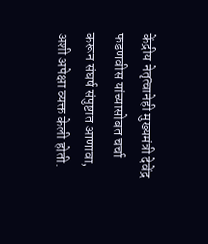केंद्रीय नेतृत्वानेही मुख्यमंत्री देवेंद्र फडणवीस यांच्यासोबत चर्चा करून संघर्ष संपुष्टात आणावा, अशी अपेक्षा व्यक्त केली होती.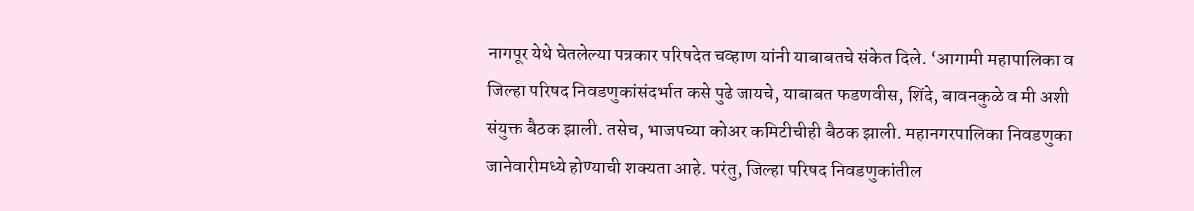नागपूर येथे घेतलेल्या पत्रकार परिषदेत चव्हाण यांनी याबाबतचे संकेत दिले. ‘आगामी महापालिका व जिल्हा परिषद निवडणुकांसंदर्भात कसे पुढे जायचे, याबाबत फडणवीस, शिंदे, बावनकुळे व मी अशी संयुक्त बैठक झाली. तसेच, भाजपच्या कोअर कमिटीचीही बैठक झाली. महानगरपालिका निवडणुका जानेवारीमध्ये होण्याची शक्यता आहे. परंतु, जिल्हा परिषद निवडणुकांतील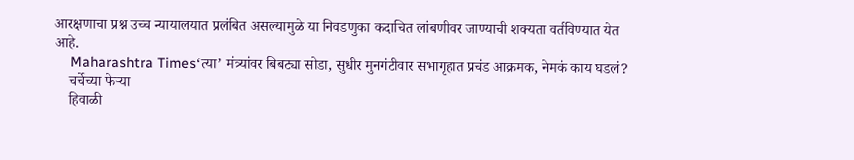आरक्षणाचा प्रश्न उच्च न्यायालयात प्रलंबित असल्यामुळे या निवडणुका कदाचित लांबणीवर जाण्याची शक्यता वर्तविण्यात येत आहे.
    Maharashtra Times‘त्या’ मंत्र्यांवर बिबट्या सोडा, सुधीर मुनगंटीवार सभागृहात प्रचंड आक्रमक, नेमकं काय घडलं?
    चर्चेच्या फेऱ्या
    हिवाळी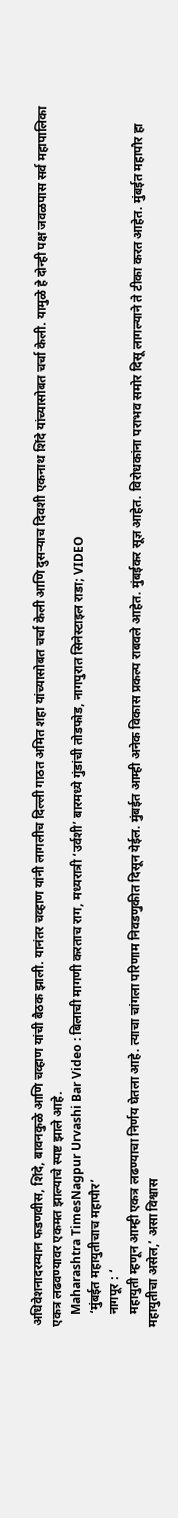अधिवेशनादरम्यान फडणवीस, शिंदे, बावनकुळे आणि चव्हाण यांची बैठक झाली. यानंतर चव्हाण यांनी लागलीच दिल्ली गाठत अमित शहा यांच्यासोबत चर्चा केली आणि दुसऱ्याच दिवशी एकनाथ शिंदे यांच्यासोबत चर्चा केली. यामुळे हे दोन्ही पक्ष जवळपास सर्व महापालिका एकत्र लढवण्यावर एकमत झाल्याचे स्पष्ट झाले आहे.
    Maharashtra TimesNagpur Urvashi Bar Video : बिलाची मागणी करताच राग, मध्यरात्री ‘उर्वशी’ बारमध्ये गुंडांची तोडफोड, नागपुरात सिनेस्टाइल राडा; VIDEO
    ‘मुंबईत महायुतीचाच महापौर’
    नागपूर : ‘
    महायुती म्हणून आम्ही एकत्र लढण्याचा निर्णय घेतला आहे. त्याचा चांगला परिणाम निवडणुकीत दिसून येईल. मुंबईत आम्ही अनेक विकास प्रकल्प राबवले आहेत. मुंबईकर सूज्ञ आहेत. विरोधकांना पराभव समोर दिसू लागल्याने ते टीका करत आहेत. मुंबईत महापौर हा महायुतीचा असेल,’ असा विश्वास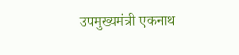उपमुख्यमंत्री एकनाथ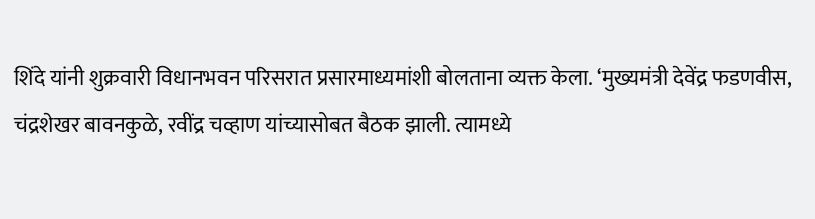शिंदे यांनी शुक्रवारी विधानभवन परिसरात प्रसारमाध्यमांशी बोलताना व्यक्त केला. ‘मुख्यमंत्री देवेंद्र फडणवीस, चंद्रशेखर बावनकुळे, रवींद्र चव्हाण यांच्यासोबत बैठक झाली. त्यामध्ये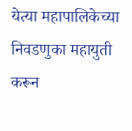येत्या महापालिकेच्या निवडणुका महायुती करून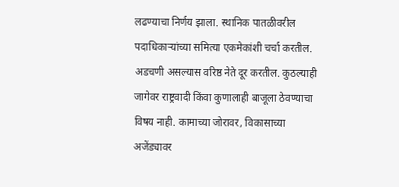लढण्याचा निर्णय झाला. स्थानिक पातळीवरील पदाधिकाऱ्यांच्या समित्या एकमेकांशी चर्चा करतील. अडचणी असल्यास वरिष्ठ नेते दूर करतील. कुठल्याही जागेवर राष्ट्रवादी किंवा कुणालाही बाजूला ठेवण्याचा विषय नाही. कामाच्या जोरावर, विकासाच्या अजेंड्यावर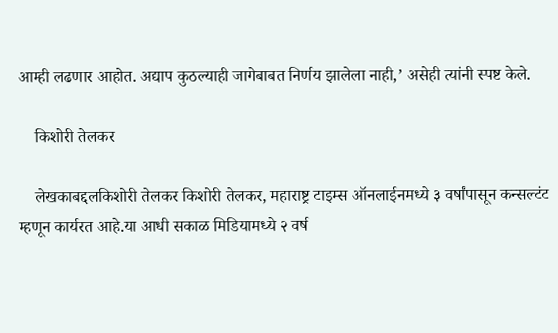आम्ही लढणार आहोत. अद्याप कुठल्याही जागेबाबत निर्णय झालेला नाही,’ असेही त्यांनी स्पष्ट केले.

    किशोरी तेलकर

    लेखकाबद्दलकिशोरी तेलकर किशोरी तेलकर, महाराष्ट्र टाइम्स ऑनलाईनमध्ये ३ वर्षांपासून कन्सल्टंट म्हणून कार्यरत आहे.या आधी सकाळ मिडियामध्ये २ वर्ष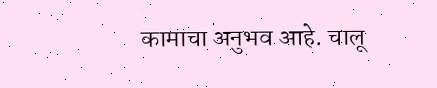कामाचा अनुभव आहे. चालू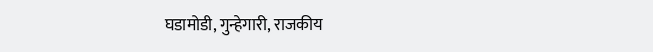घडामोडी, गुन्हेगारी, राजकीय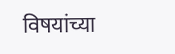विषयांच्या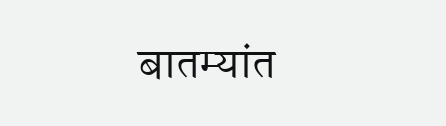बातम्यांत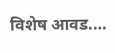विशेष आवड.…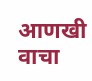आणखी वाचा